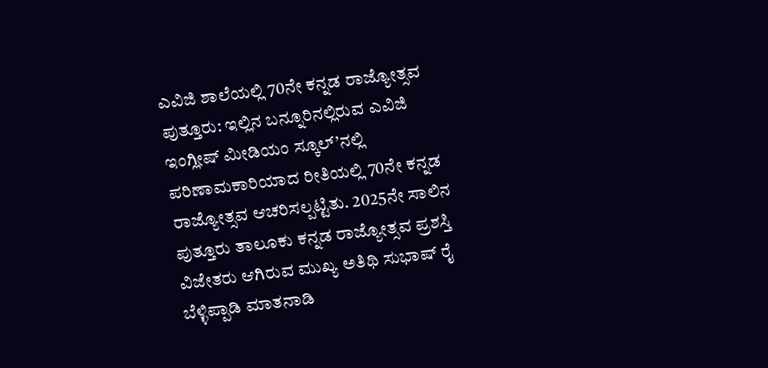ಎವಿಜಿ ಶಾಲೆಯಲ್ಲಿ 70ನೇ ಕನ್ನಡ ರಾಜ್ಯೋತ್ಸವ
ಪುತ್ತೂರು: ಇಲ್ಲಿನ ಬನ್ನೂರಿನಲ್ಲಿರುವ ಎವಿಜಿ ಇಂಗ್ಲೀಷ್ ಮೀಡಿಯಂ ಸ್ಕೂಲ್’ನಲ್ಲಿ ಪರಿಣಾಮಕಾರಿಯಾದ ರೀತಿಯಲ್ಲಿ 70ನೇ ಕನ್ನಡ ರಾಜ್ಯೋತ್ಸವ ಆಚರಿಸಲ್ಪಟ್ಟಿತು. 2025ನೇ ಸಾಲಿನ ಪುತ್ತೂರು ತಾಲೂಕು ಕನ್ನಡ ರಾಜ್ಯೋತ್ಸವ ಪ್ರಶಸ್ತಿ ವಿಜೇತರು ಆಗಿರುವ ಮುಖ್ಯ ಅತಿಥಿ ಸುಭಾಷ್ ರೈ ಬೆಳ್ಳಿಪ್ಪಾಡಿ ಮಾತನಾಡಿ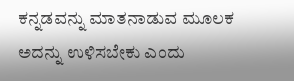ಕನ್ನಡವನ್ನು ಮಾತನಾಡುವ ಮೂಲಕ ಅದನ್ನು ಉಳಿಸಬೇಕು ಎಂದು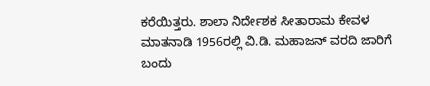ಕರೆಯಿತ್ತರು. ಶಾಲಾ ನಿರ್ದೇಶಕ ಸೀತಾರಾಮ ಕೇವಳ ಮಾತನಾಡಿ 1956ರಲ್ಲಿ ವಿ.ಡಿ. ಮಹಾಜನ್ ವರದಿ ಜಾರಿಗೆ ಬಂದು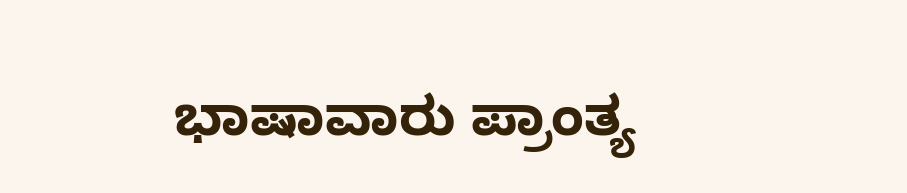ಭಾಷಾವಾರು ಪ್ರಾಂತ್ಯ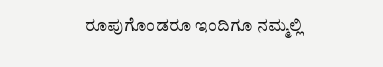ರೂಪುಗೊಂಡರೂ ಇಂದಿಗೂ ನಮ್ಮಲ್ಲಿ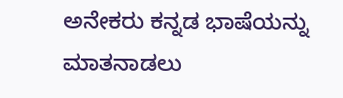ಅನೇಕರು ಕನ್ನಡ ಭಾಷೆಯನ್ನು ಮಾತನಾಡಲು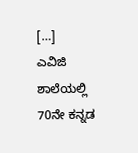[…]
ಎವಿಜಿ ಶಾಲೆಯಲ್ಲಿ 70ನೇ ಕನ್ನಡ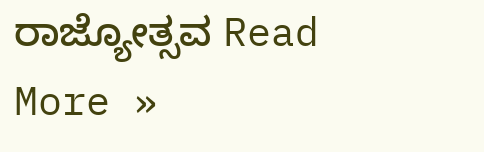ರಾಜ್ಯೋತ್ಸವ Read More »